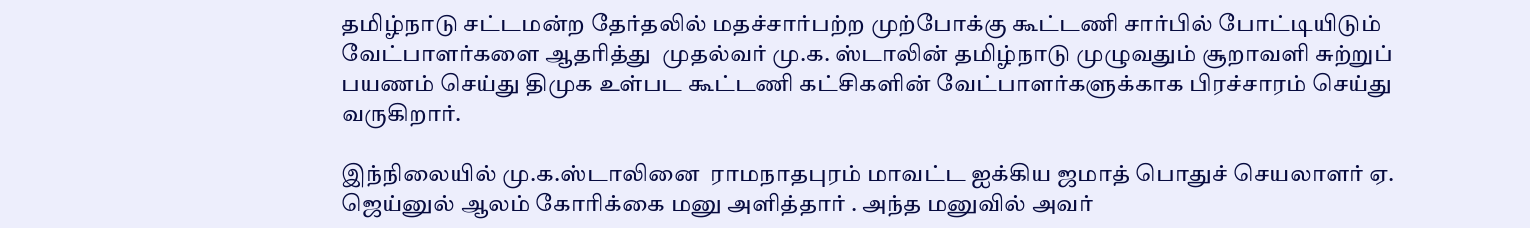தமிழ்நாடு சட்டமன்ற தேர்தலில் மதச்சார்பற்ற முற்போக்கு கூட்டணி சார்பில் போட்டியிடும் வேட்பாளர்களை ஆதரித்து  முதல்வர் மு.க. ஸ்டாலின் தமிழ்நாடு முழுவதும் சூறாவளி சுற்றுப் பயணம் செய்து திமுக உள்பட கூட்டணி கட்சிகளின் வேட்பாளர்களுக்காக பிரச்சாரம் செய்து வருகிறார்.

இந்நிலையில் மு.க.ஸ்டாலினை  ராமநாதபுரம் மாவட்ட ஐக்கிய ஜமாத் பொதுச் செயலாளர் ஏ. ஜெய்னுல் ஆலம் கோரிக்கை மனு அளித்தார் . அந்த மனுவில் அவர்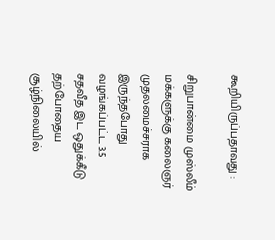கூறியிருப்பதாவது :

சிறுபான்மை முஸ்லீம் மக்களுக்கு கலைஞர் முதலமைச்சராக இருந்தபோது வழங்கப்பட்ட 3.5 சதவீத இட ஒதுக்கீடு தற்போதைய சூழ்நிலையில்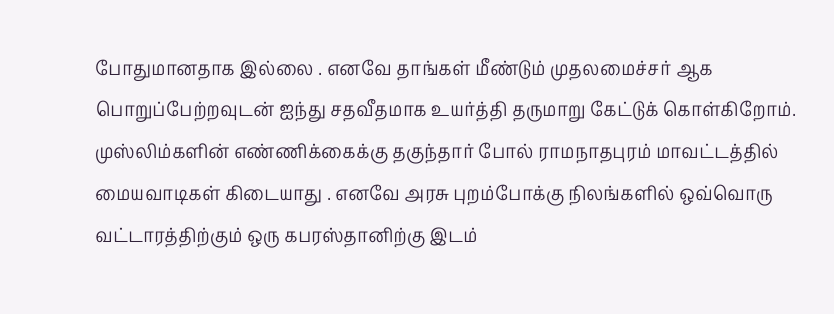போதுமானதாக இல்லை . எனவே தாங்கள் மீண்டும் முதலமைச்சர் ஆக பொறுப்பேற்றவுடன் ஐந்து சதவீதமாக உயர்த்தி தருமாறு கேட்டுக் கொள்கிறோம்.
முஸ்லிம்களின் எண்ணிக்கைக்கு தகுந்தார் போல் ராமநாதபுரம் மாவட்டத்தில் மையவாடிகள் கிடையாது . எனவே அரசு புறம்போக்கு நிலங்களில் ஒவ்வொரு வட்டாரத்திற்கும் ஒரு கபரஸ்தானிற்கு இடம்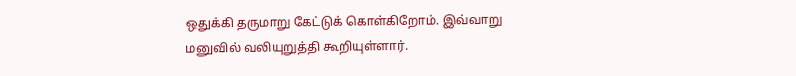ஒதுக்கி தருமாறு கேட்டுக் கொள்கிறோம். இவ்வாறு மனுவில் வலியுறுத்தி கூறியுள்ளார்.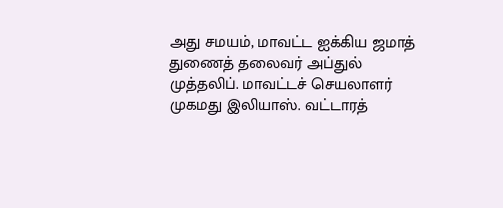அது சமயம், மாவட்ட ஐக்கிய ஜமாத் துணைத் தலைவர் அப்துல் முத்தலிப். மாவட்டச் செயலாளர் முகமது இலியாஸ். வட்டாரத்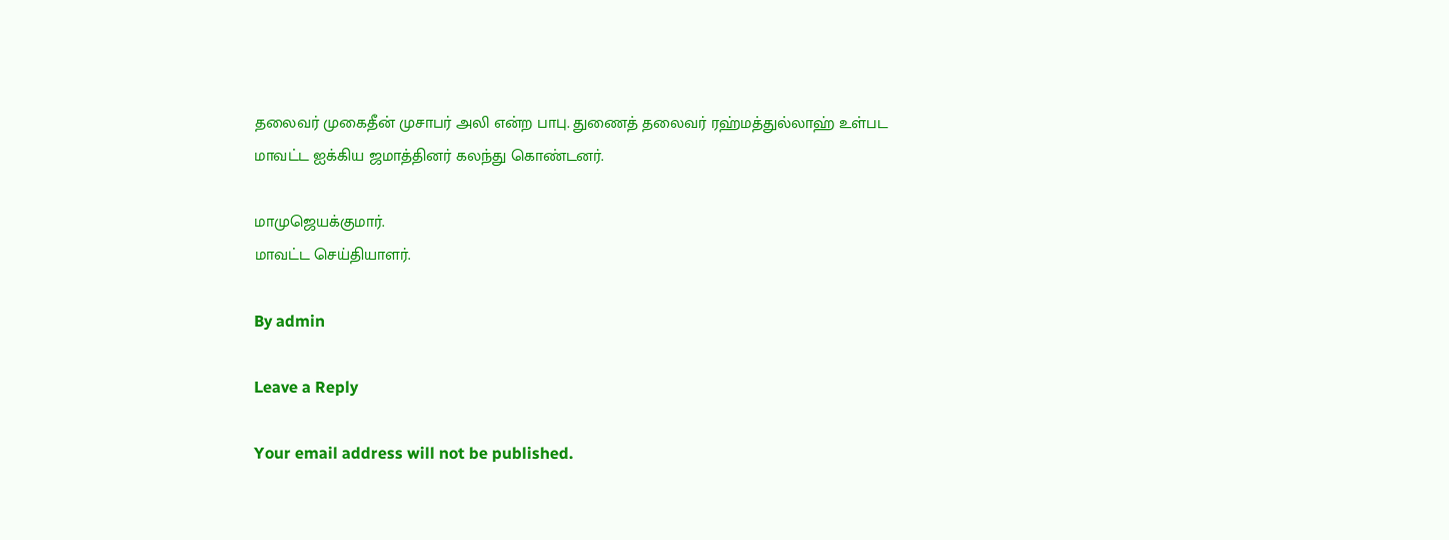தலைவர் முகைதீன் முசாபர் அலி என்ற பாபு. துணைத் தலைவர் ரஹ்மத்துல்லாஹ் உள்பட மாவட்ட ஐக்கிய ஜமாத்தினர் கலந்து கொண்டனர்.

மாமுஜெயக்குமார்.
மாவட்ட செய்தியாளர்.

By admin

Leave a Reply

Your email address will not be published.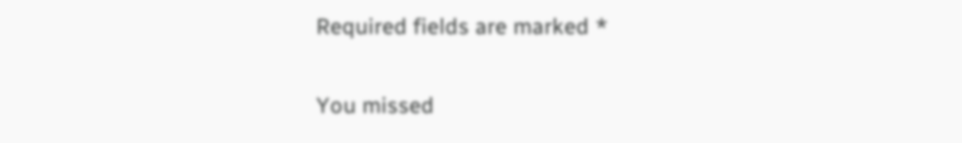Required fields are marked *

You missed